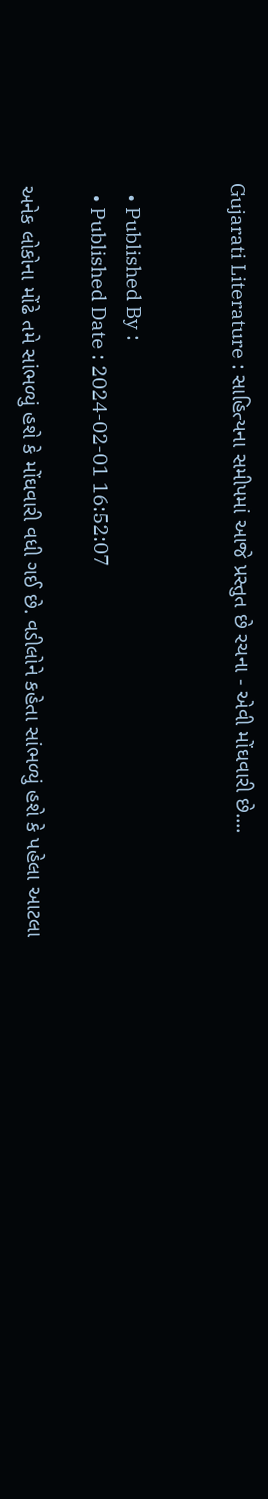Gujarati Literature : સાહિત્યના સમીપમાં આજે પ્રસ્તુત છે રચના - એવી મોંઘવારી છે....


  • Published By :
  • Published Date : 2024-02-01 16:52:07

અનેક લોકોના મોંઢે તમે સાંભળ્યું હશે કે મોંઘવારી વધી ગઈ છે. વડીલોને કહેતા સાંભળ્યું હશે કે પહેલા આટલા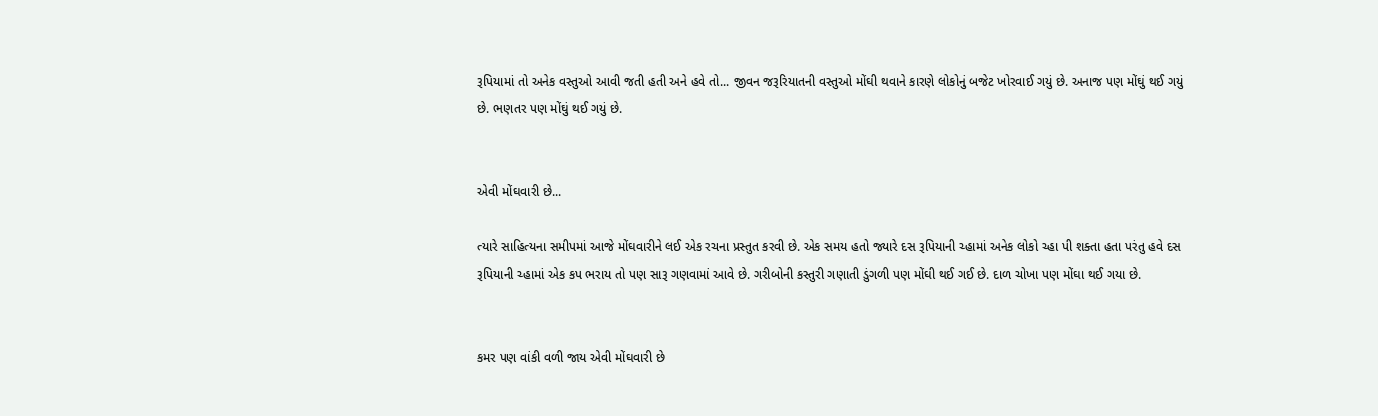રૂપિયામાં તો અનેક વસ્તુઓ આવી જતી હતી અને હવે તો... જીવન જરૂરિયાતની વસ્તુઓ મોંઘી થવાને કારણે લોકોનું બજેટ ખોરવાઈ ગયું છે. અનાજ પણ મોંઘું થઈ ગયું છે. ભણતર પણ મોંઘું થઈ ગયું છે.


એવી મોંઘવારી છે...

ત્યારે સાહિત્યના સમીપમાં આજે મોંઘવારીને લઈ એક રચના પ્રસ્તુત કરવી છે. એક સમય હતો જ્યારે દસ રૂપિયાની ચ્હામાં અનેક લોકો ચ્હા પી શક્તા હતા પરંતુ હવે દસ રૂપિયાની ચ્હામાં એક કપ ભરાય તો પણ સારૂ ગણવામાં આવે છે. ગરીબોની કસ્તુરી ગણાતી ડુંગળી પણ મોંઘી થઈ ગઈ છે. દાળ ચોખા પણ મોંઘા થઈ ગયા છે.


કમર પણ વાંકી વળી જાય એવી મોંઘવારી છે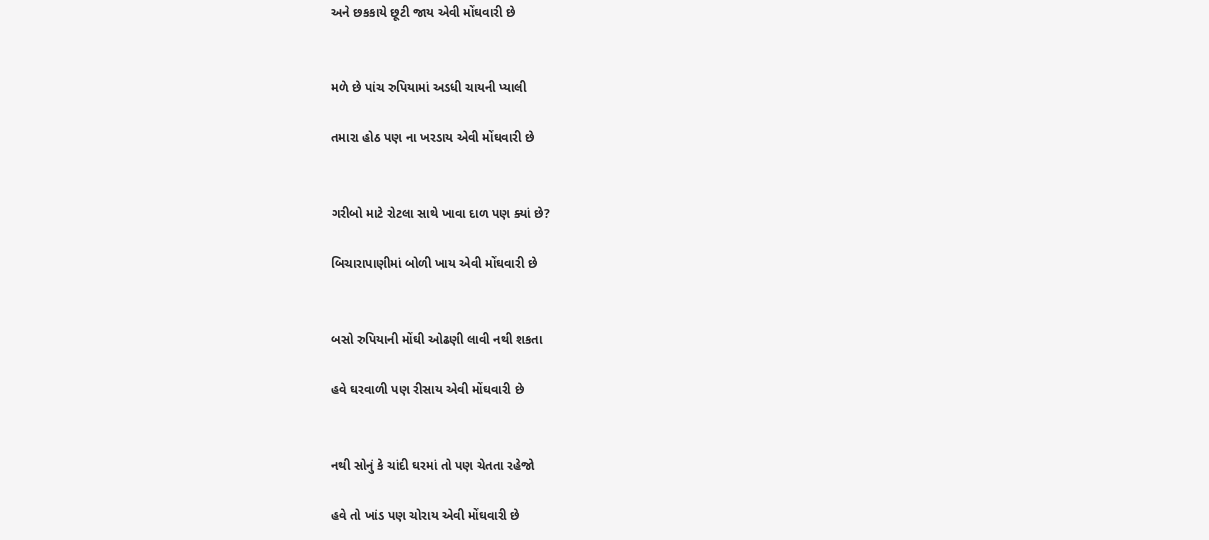અને છકકાયે છૂટી જાય એવી મોંઘવારી છે


મળે છે પાંચ રુપિયામાં અડધી ચાયની પ્યાલી

તમારા હોઠ પણ ના ખરડાય એવી મોંઘવારી છે


ગરીબો માટે રોટલા સાથે ખાવા દાળ પણ ક્યાં છે?

બિચારાપાણીમાં બોળી ખાય એવી મોંઘવારી છે


બસો રુપિયાની મોંઘી ઓઢણી લાવી નથી શકતા

હવે ઘરવાળી પણ રીસાય એવી મોંઘવારી છે


નથી સોનું કે ચાંદી ઘરમાં તો પણ ચેતતા રહેજો

હવે તો ખાંડ પણ ચોરાય એવી મોંઘવારી છે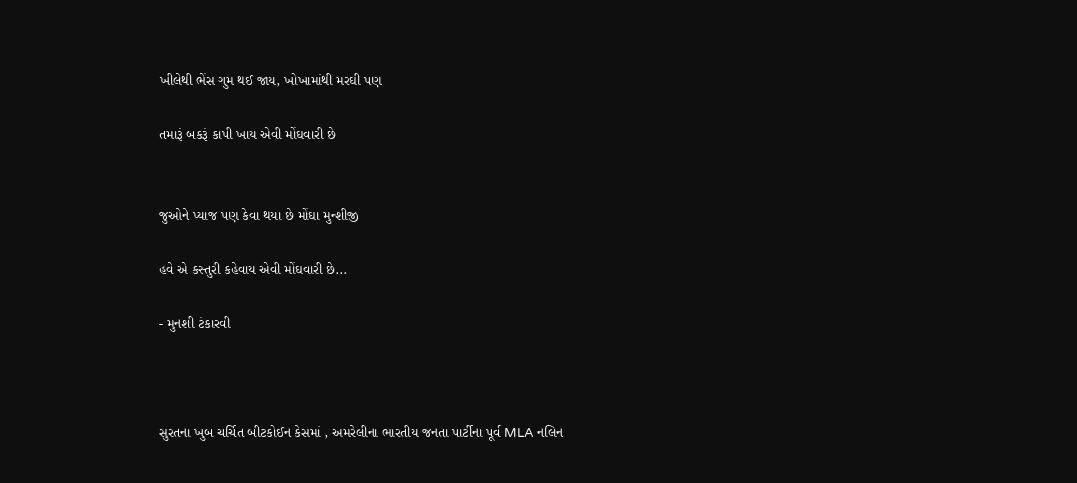ખીલેથી ભેંસ ગુમ થઈ જાય, ખોખામાંથી મરઘી પણ

તમારૂં બકરૂં કાપી ખાય એવી મોંઘવારી છે


જુઓને પ્યાજ પણ કેવા થયા છે મોંઘા મુન્શીજી

હવે એ કસ્તુરી કહેવાય એવી મોંઘવારી છે...

- મુનશી ટંકારવી



સુરતના ખુબ ચર્ચિત બીટકોઈન કેસમાં , અમરેલીના ભારતીય જનતા પાર્ટીના પૂર્વ MLA નલિન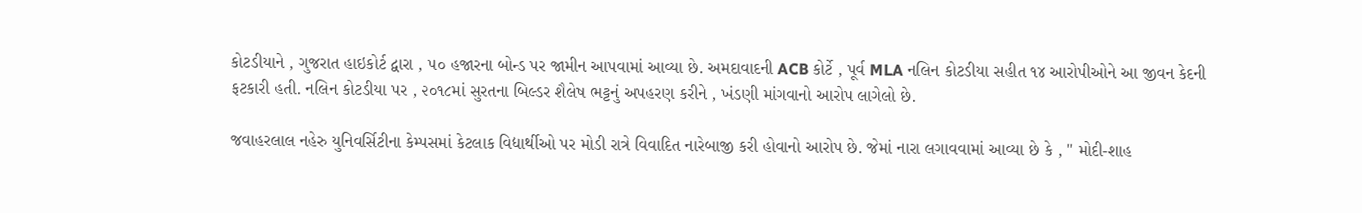કોટડીયાને , ગુજરાત હાઇકોર્ટ દ્વારા , ૫૦ હજારના બોન્ડ પર જામીન આપવામાં આવ્યા છે. અમદાવાદની ACB કોર્ટે , પૂર્વ MLA નલિન કોટડીયા સહીત ૧૪ આરોપીઓને આ જીવન કેદની ફટકારી હતી. નલિન કોટડીયા પર , ૨૦૧૮માં સુરતના બિલ્ડર શૈલેષ ભટ્ટનું અપહરણ કરીને , ખંડણી માંગવાનો આરોપ લાગેલો છે.

જવાહરલાલ નહેરુ યુનિવર્સિટીના કેમ્પસમાં કેટલાક વિદ્યાર્થીઓ પર મોડી રાત્રે વિવાદિત નારેબાજી કરી હોવાનો આરોપ છે. જેમાં નારા લગાવવામાં આવ્યા છે કે , " મોદી-શાહ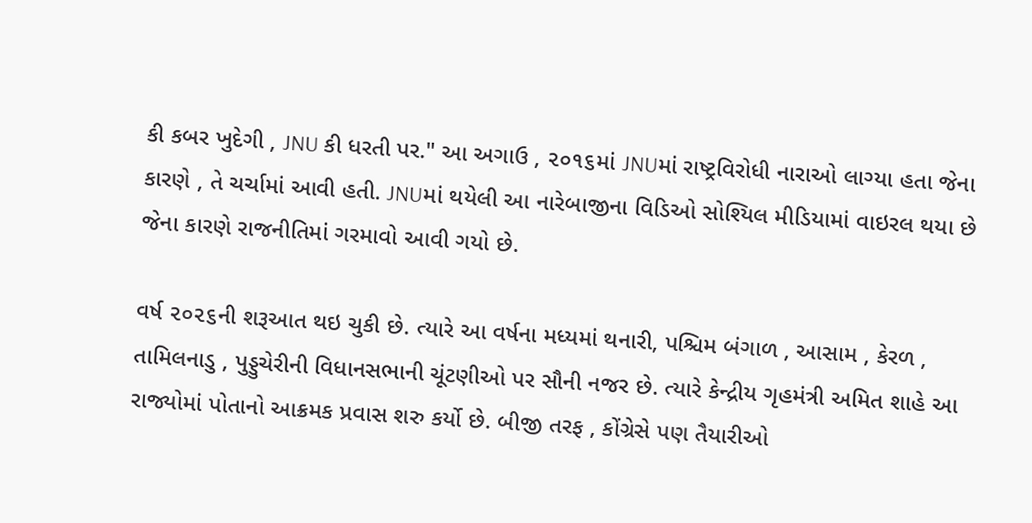કી કબર ખુદેગી , JNU કી ધરતી પર." આ અગાઉ , ૨૦૧૬માં JNUમાં રાષ્ટ્રવિરોધી નારાઓ લાગ્યા હતા જેના કારણે , તે ચર્ચામાં આવી હતી. JNUમાં થયેલી આ નારેબાજીના વિડિઓ સોશ્યિલ મીડિયામાં વાઇરલ થયા છે જેના કારણે રાજનીતિમાં ગરમાવો આવી ગયો છે.

વર્ષ ૨૦૨૬ની શરૂઆત થઇ ચુકી છે. ત્યારે આ વર્ષના મધ્યમાં થનારી, પશ્ચિમ બંગાળ , આસામ , કેરળ , તામિલનાડુ , પુડ્ડુચેરીની વિધાનસભાની ચૂંટણીઓ પર સૌની નજર છે. ત્યારે કેન્દ્રીય ગૃહમંત્રી અમિત શાહે આ રાજ્યોમાં પોતાનો આક્રમક પ્રવાસ શરુ કર્યો છે. બીજી તરફ , કોંગ્રેસે પણ તૈયારીઓ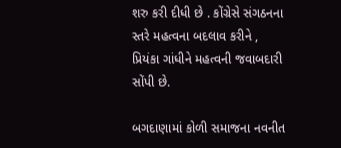શરુ કરી દીધી છે . કોંગ્રેસે સંગઠનના સ્તરે મહત્વના બદલાવ કરીને , પ્રિયંકા ગાંધીને મહત્વની જવાબદારી સોંપી છે.

બગદાણામાં કોળી સમાજના નવનીત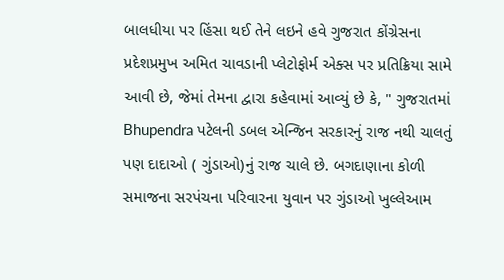બાલધીયા પર હિંસા થઈ તેને લઇને હવે ગુજરાત કોંગ્રેસના પ્રદેશપ્રમુખ અમિત ચાવડાની પ્લેટોફોર્મ એક્સ પર પ્રતિક્રિયા સામે આવી છે, જેમાં તેમના દ્વારા કહેવામાં આવ્યું છે કે, " ગુજરાતમાં Bhupendra પટેલની ડબલ એન્જિન સરકારનું રાજ નથી ચાલતું પણ દાદાઓ ( ગુંડાઓ)નું રાજ ચાલે છે. બગદાણાના કોળી સમાજના સરપંચના પરિવારના યુવાન પર ગુંડાઓ ખુલ્લેઆમ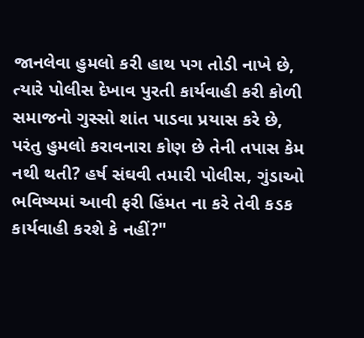જાનલેવા હુમલો કરી હાથ પગ તોડી નાખે છે, ત્યારે પોલીસ દેખાવ પુરતી કાર્યવાહી કરી કોળી સમાજનો ગુસ્સો શાંત પાડવા પ્રયાસ કરે છે, પરંતુ હુમલો કરાવનારા કોણ છે તેની તપાસ કેમ નથી થતી? હર્ષ સંઘવી તમારી પોલીસ, ગુંડાઓ ભવિષ્યમાં આવી ફરી હિંમત ના કરે તેવી કડક કાર્યવાહી કરશે કે નહીં?"